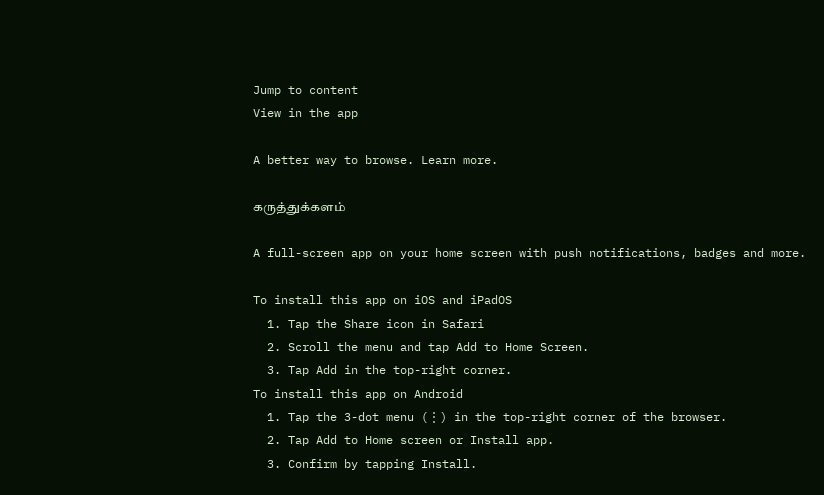Jump to content
View in the app

A better way to browse. Learn more.

கருத்துக்களம்

A full-screen app on your home screen with push notifications, badges and more.

To install this app on iOS and iPadOS
  1. Tap the Share icon in Safari
  2. Scroll the menu and tap Add to Home Screen.
  3. Tap Add in the top-right corner.
To install this app on Android
  1. Tap the 3-dot menu (⋮) in the top-right corner of the browser.
  2. Tap Add to Home screen or Install app.
  3. Confirm by tapping Install.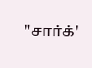"சார்க்'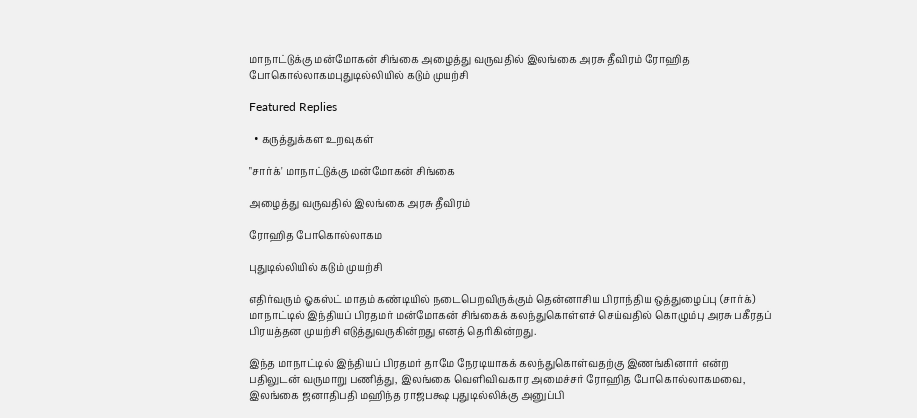மாநாட்டுக்கு மன்மோகன் சிங்கை அழைத்து வருவதில் இலங்கை அரசு தீவிரம் ரோஹித போகொல்லாகமபுதுடில்லியில் கடும் முயற்சி

Featured Replies

  • கருத்துக்கள உறவுகள்

"சார்க்' மாநாட்டுக்கு மன்மோகன் சிங்கை

அழைத்து வருவதில் இலங்கை அரசு தீவிரம்

ரோஹித போகொல்லாகம

புதுடில்லியில் கடும் முயற்சி

எதிர்வரும் ஓகஸ்ட் மாதம் கண்டியில் நடைபெறவிருக்கும் தென்னாசிய பிராந்திய ஒத்துழைப்பு (சார்க்) மாநாட்டில் இந்தியப் பிரதமர் மன்மோகன் சிங்கைக் கலந்துகொள்ளச் செய்வதில் கொழும்பு அரசு பகீரதப் பிரயத்தன முயற்சி எடுத்துவருகின்றது எனத் தெரிகின்றது.

இந்த மாநாட்டில் இந்தியப் பிரதமர் தாமே நேரடியாகக் கலந்துகொள்வதற்கு இணங்கினார் என்ற பதிலுடன் வருமாறு பணித்து, இலங்கை வெளிவிவகார அமைச்சர் ரோஹித போகொல்லாகமவை, இலங்கை ஜனாதிபதி மஹிந்த ராஜபக்ஷ புதுடில்லிக்கு அனுப்பி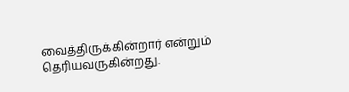வைத்திருக்கின்றார் என்றும் தெரியவருகின்றது.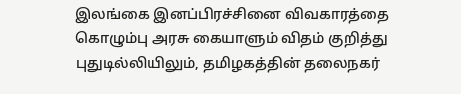இலங்கை இனப்பிரச்சினை விவகாரத்தை கொழும்பு அரசு கையாளும் விதம் குறித்து புதுடில்லியிலும், தமிழகத்தின் தலைநகர்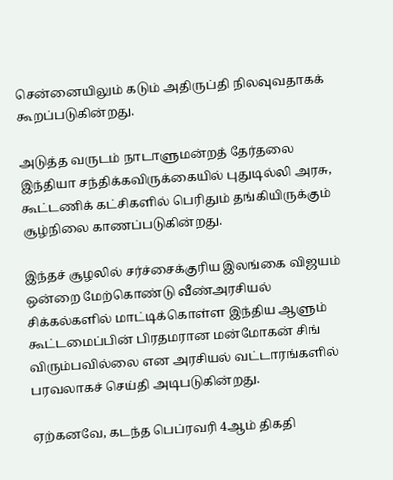சென்னையிலும் கடும் அதிருப்தி நிலவுவதாகக் கூறப்படுகின்றது.

அடுத்த வருடம் நாடாளுமன்றத் தேர்தலை இந்தியா சந்திக்கவிருக்கையில் புதுடில்லி அரசு, கூட்டணிக் கட்சிகளில் பெரிதும் தங்கியிருக்கும் சூழ்நிலை காணப்படுகின்றது.

இந்தச் சூழலில் சர்ச்சைக்குரிய இலங்கை விஜயம் ஒன்றை மேற்கொண்டு வீண்அரசியல் சிக்கல்களில் மாட்டிக்கொள்ள இந்திய ஆளும் கூட்டமைப்பின் பிரதமரான மன்மோகன் சிங் விரும்பவில்லை என அரசியல் வட்டாரங்களில் பரவலாகச் செய்தி அடிபடுகின்றது.

ஏற்கனவே, கடந்த பெப்ரவரி 4ஆம் திகதி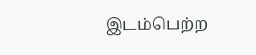இடம்பெற்ற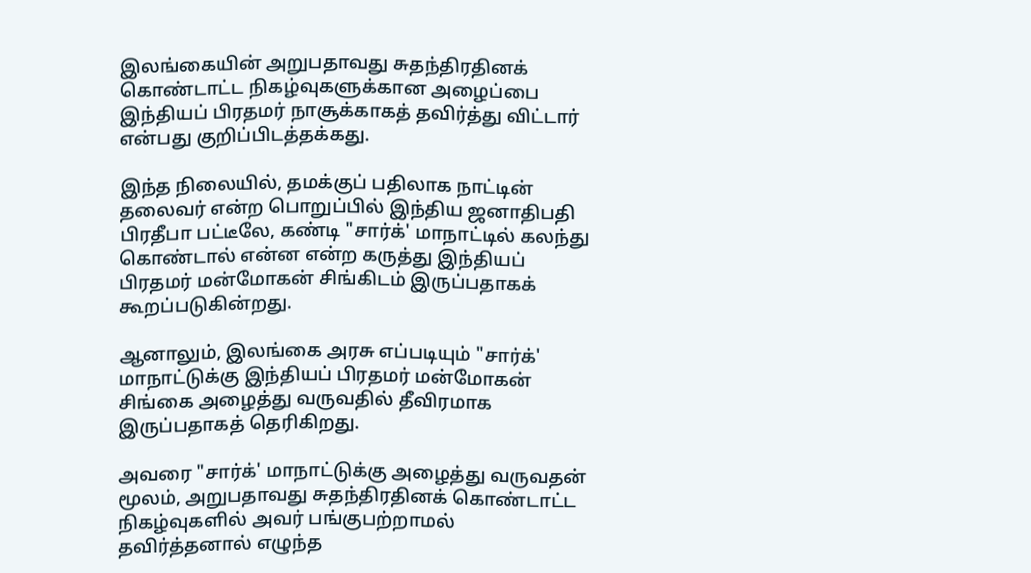இலங்கையின் அறுபதாவது சுதந்திரதினக் கொண்டாட்ட நிகழ்வுகளுக்கான அழைப்பை இந்தியப் பிரதமர் நாசூக்காகத் தவிர்த்து விட்டார் என்பது குறிப்பிடத்தக்கது.

இந்த நிலையில், தமக்குப் பதிலாக நாட்டின் தலைவர் என்ற பொறுப்பில் இந்திய ஜனாதிபதி பிரதீபா பட்டீலே, கண்டி "சார்க்' மாநாட்டில் கலந்து கொண்டால் என்ன என்ற கருத்து இந்தியப் பிரதமர் மன்மோகன் சிங்கிடம் இருப்பதாகக் கூறப்படுகின்றது.

ஆனாலும், இலங்கை அரசு எப்படியும் "சார்க்' மாநாட்டுக்கு இந்தியப் பிரதமர் மன்மோகன் சிங்கை அழைத்து வருவதில் தீவிரமாக இருப்பதாகத் தெரிகிறது.

அவரை "சார்க்' மாநாட்டுக்கு அழைத்து வருவதன் மூலம், அறுபதாவது சுதந்திரதினக் கொண்டாட்ட நிகழ்வுகளில் அவர் பங்குபற்றாமல் தவிர்த்தனால் எழுந்த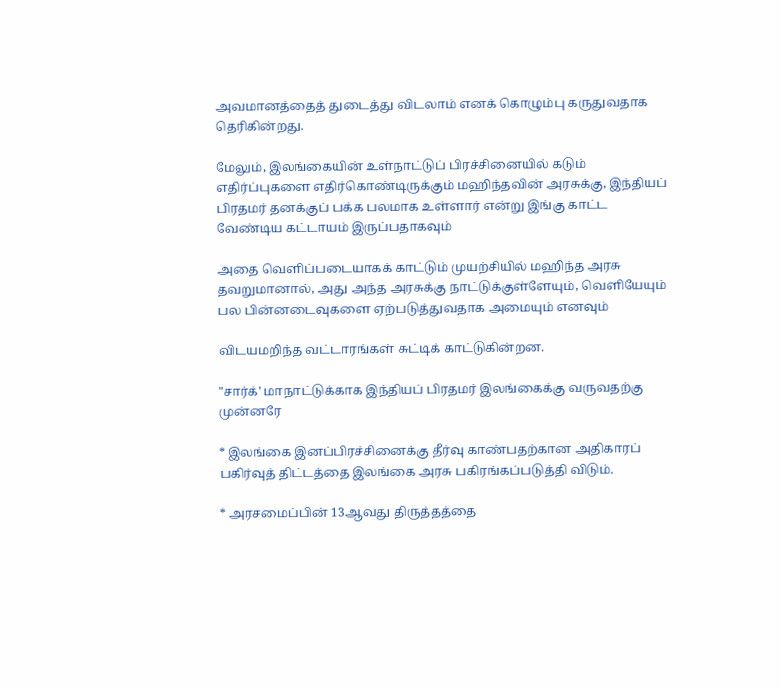அவமானத்தைத் துடைத்து விடலாம் எனக் கொழும்பு கருதுவதாக தெரிகின்றது.

மேலும், இலங்கையின் உள்நாட்டுப் பிரச்சினையில் கடும் எதிர்ப்புகளை எதிர்கொண்டிருக்கும் மஹிந்தவின் அரசுக்கு, இந்தியப் பிரதமர் தனக்குப் பக்க பலமாக உள்ளார் என்று இங்கு காட்ட வேண்டிய கட்டாயம் இருப்பதாகவும்

அதை வெளிப்படையாகக் காட்டும் முயற்சியில் மஹிந்த அரசு தவறுமானால், அது அந்த அரசுக்கு நாட்டுக்குள்ளேயும், வெளியேயும் பல பின்னடைவுகளை ஏற்படுத்துவதாக அமையும் எனவும்

விடயமறிந்த வட்டாரங்கள் சுட்டிக் காட்டுகின்றன.

"சார்க்' மாநாட்டுக்காக இந்தியப் பிரதமர் இலங்கைக்கு வருவதற்கு முன்னரே

* இலங்கை இனப்பிரச்சினைக்கு தீர்வு காண்பதற்கான அதிகாரப் பகிர்வுத் திட்டத்தை இலங்கை அரசு பகிரங்கப்படுத்தி விடும்.

* அரசமைப்பின் 13ஆவது திருத்தத்தை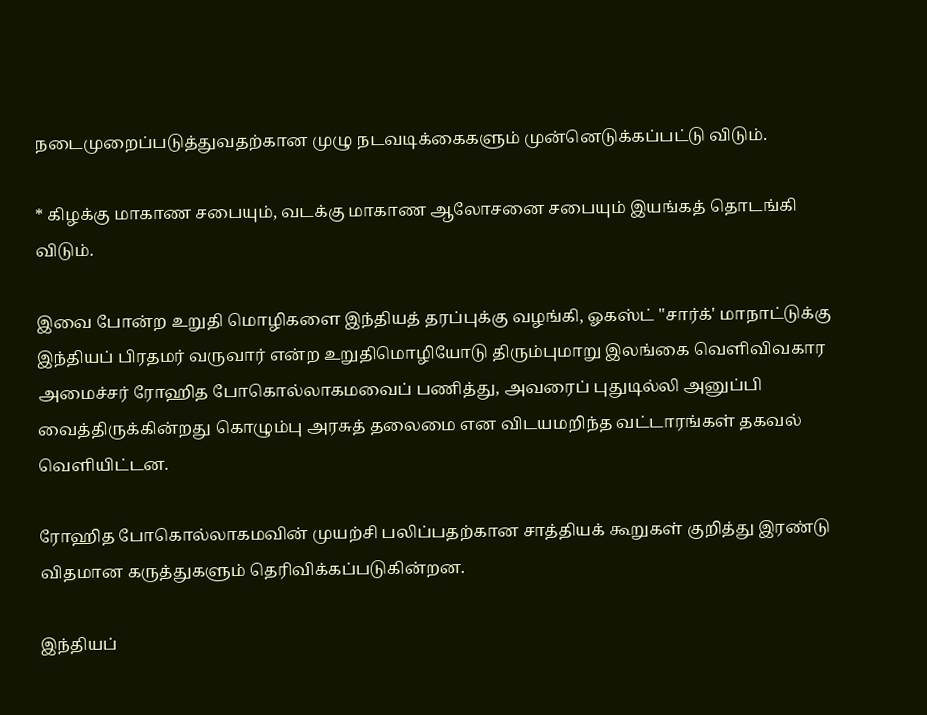நடைமுறைப்படுத்துவதற்கான முழு நடவடிக்கைகளும் முன்னெடுக்கப்பட்டு விடும்.

* கிழக்கு மாகாண சபையும், வடக்கு மாகாண ஆலோசனை சபையும் இயங்கத் தொடங்கி விடும்.

இவை போன்ற உறுதி மொழிகளை இந்தியத் தரப்புக்கு வழங்கி, ஓகஸ்ட் "சார்க்' மாநாட்டுக்கு இந்தியப் பிரதமர் வருவார் என்ற உறுதிமொழியோடு திரும்புமாறு இலங்கை வெளிவிவகார அமைச்சர் ரோஹித போகொல்லாகமவைப் பணித்து, அவரைப் புதுடில்லி அனுப்பி வைத்திருக்கின்றது கொழும்பு அரசுத் தலைமை என விடயமறிந்த வட்டாரங்கள் தகவல் வெளியிட்டன.

ரோஹித போகொல்லாகமவின் முயற்சி பலிப்பதற்கான சாத்தியக் கூறுகள் குறித்து இரண்டு விதமான கருத்துகளும் தெரிவிக்கப்படுகின்றன.

இந்தியப்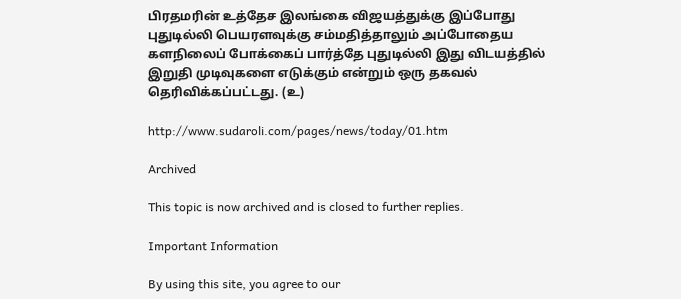பிரதமரின் உத்தேச இலங்கை விஜயத்துக்கு இப்போது புதுடில்லி பெயரளவுக்கு சம்மதித்தாலும் அப்போதைய களநிலைப் போக்கைப் பார்த்தே புதுடில்லி இது விடயத்தில் இறுதி முடிவுகளை எடுக்கும் என்றும் ஒரு தகவல் தெரிவிக்கப்பட்டது. (உ)

http://www.sudaroli.com/pages/news/today/01.htm

Archived

This topic is now archived and is closed to further replies.

Important Information

By using this site, you agree to our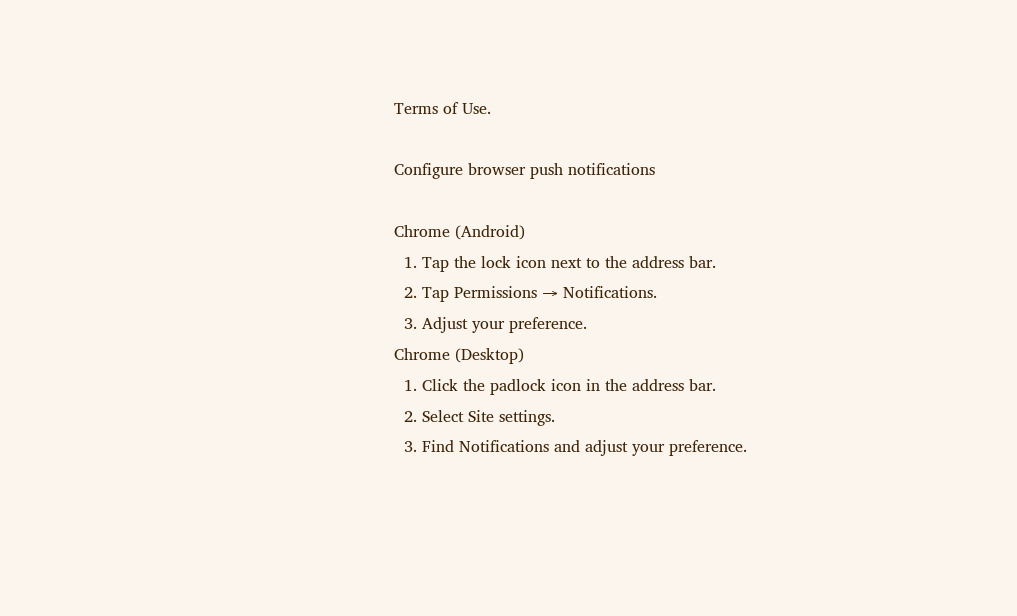Terms of Use.

Configure browser push notifications

Chrome (Android)
  1. Tap the lock icon next to the address bar.
  2. Tap Permissions → Notifications.
  3. Adjust your preference.
Chrome (Desktop)
  1. Click the padlock icon in the address bar.
  2. Select Site settings.
  3. Find Notifications and adjust your preference.